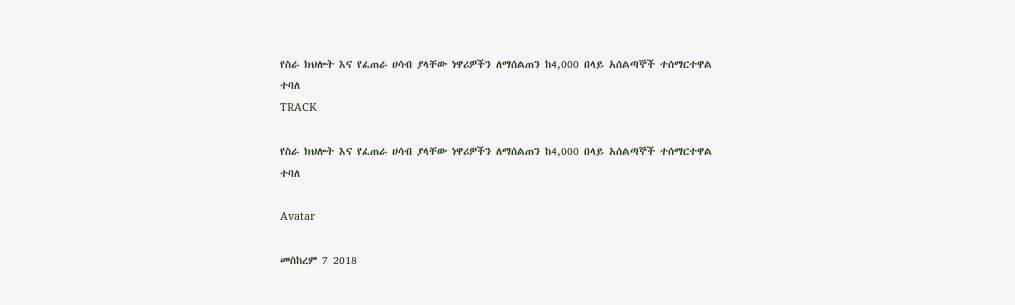የስራ ክህሎት እና የፈጠራ ሀሳብ ያላቸው ነዋሪዎችን ለማሰልጠን ከ4,000 በላይ አሰልጣኞች ተሰማርተዋል ተባለ
TRACK

የስራ ክህሎት እና የፈጠራ ሀሳብ ያላቸው ነዋሪዎችን ለማሰልጠን ከ4,000 በላይ አሰልጣኞች ተሰማርተዋል ተባለ

Avatar

መስከረም 7 2018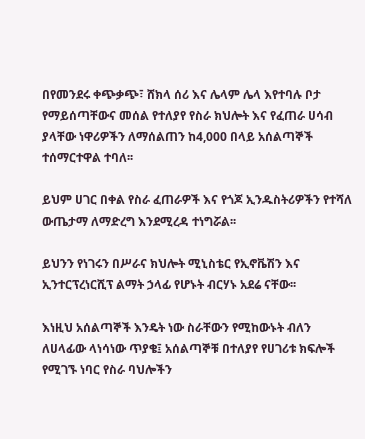በየመንደሩ ቀጭቃጭ፣ ሸክላ ሰሪ እና ሌላም ሌላ እየተባሉ ቦታ የማይሰጣቸውና መሰል የተለያየ የስራ ክህሎት እና የፈጠራ ሀሳብ ያላቸው ነዋሪዎችን ለማሰልጠን ከ4,000 በላይ አሰልጣኞች ተሰማርተዋል ተባለ፡፡

ይህም ሀገር በቀል የስራ ፈጠራዎች እና የጎጆ ኢንዱስትሪዎችን የተሻለ ውጤታማ ለማድረግ እንደሚረዳ ተነግሯል፡፡

ይህንን የነገሩን በሥራና ክህሎት ሚኒስቴር የኢኖቬሽን እና ኢንተርፕረነርሺፕ ልማት ኃላፊ የሆኑት ብርሃኑ አደሬ ናቸው፡፡

እነዚህ አሰልጣኞች እንዴት ነው ስራቸውን የሚከውኑት ብለን ለሀላፊው ላነሳነው ጥያቄ፤ አሰልጣኞቹ በተለያየ የሀገሪቱ ክፍሎች የሚገኙ ነባር የስራ ባህሎችን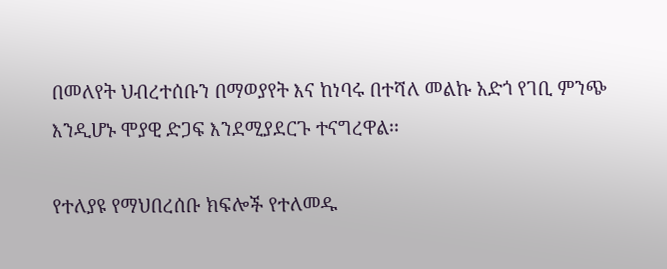በመለየት ህብረተሰቡን በማወያየት እና ከነባሩ በተሻለ መልኩ አድጎ የገቢ ምንጭ እንዲሆኑ ሞያዊ ድጋፍ እንደሚያደርጉ ተናግረዋል፡፡

የተለያዩ የማህበረሰቡ ክፍሎች የተለመዱ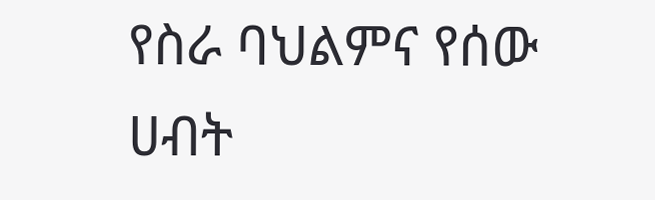የስራ ባህልምና የሰው ሀብት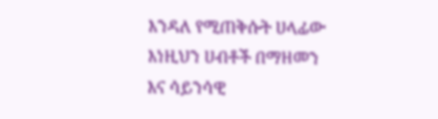እንዳለ የሚጠቅሱት ሀላፊው እነዚህን ሀብቶች በማዘመን እና ሳይንሳዊ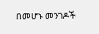በመሆኑ መንገዶች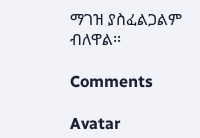ማገዝ ያስፈልጋልም ብለዋል፡፡

Comments

Avatar